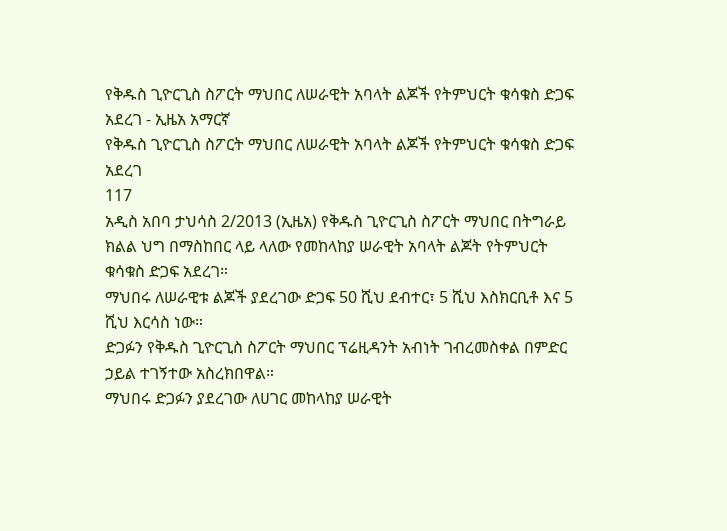የቅዱስ ጊዮርጊስ ስፖርት ማህበር ለሠራዊት አባላት ልጆች የትምህርት ቁሳቁስ ድጋፍ አደረገ - ኢዜአ አማርኛ
የቅዱስ ጊዮርጊስ ስፖርት ማህበር ለሠራዊት አባላት ልጆች የትምህርት ቁሳቁስ ድጋፍ አደረገ
117
አዲስ አበባ ታህሳስ 2/2013 (ኢዜአ) የቅዱስ ጊዮርጊስ ስፖርት ማህበር በትግራይ ክልል ህግ በማስከበር ላይ ላለው የመከላከያ ሠራዊት አባላት ልጆት የትምህርት ቁሳቁስ ድጋፍ አደረገ።
ማህበሩ ለሠራዊቱ ልጆች ያደረገው ድጋፍ 50 ሺህ ደብተር፣ 5 ሺህ እስክርቢቶ እና 5 ሺህ እርሳስ ነው።
ድጋፉን የቅዱስ ጊዮርጊስ ስፖርት ማህበር ፕሬዚዳንት አብነት ገብረመስቀል በምድር ኃይል ተገኝተው አስረክበዋል።
ማህበሩ ድጋፉን ያደረገው ለሀገር መከላከያ ሠራዊት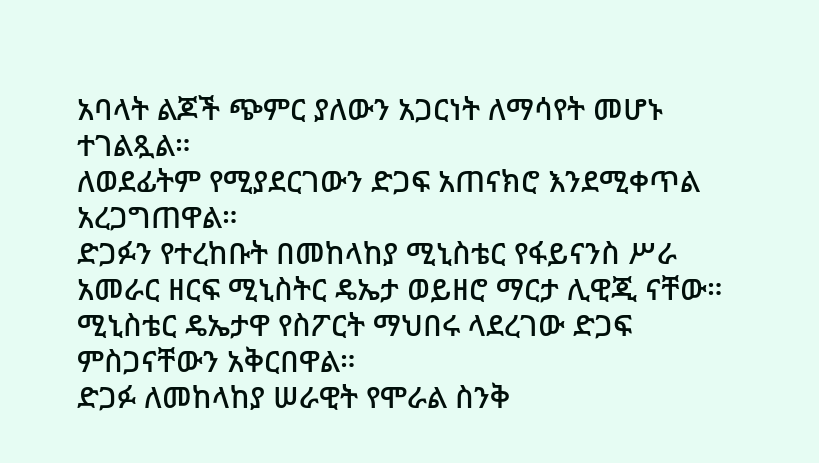አባላት ልጆች ጭምር ያለውን አጋርነት ለማሳየት መሆኑ ተገልጿል።
ለወደፊትም የሚያደርገውን ድጋፍ አጠናክሮ እንደሚቀጥል አረጋግጠዋል።
ድጋፉን የተረከቡት በመከላከያ ሚኒስቴር የፋይናንስ ሥራ አመራር ዘርፍ ሚኒስትር ዴኤታ ወይዘሮ ማርታ ሊዊጂ ናቸው።
ሚኒስቴር ዴኤታዋ የስፖርት ማህበሩ ላደረገው ድጋፍ ምስጋናቸውን አቅርበዋል።
ድጋፉ ለመከላከያ ሠራዊት የሞራል ስንቅ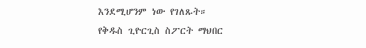እንደሚሆንም ነው የገለጹት።
የቅዱስ ጊዮርጊስ ስፖርት ማህበር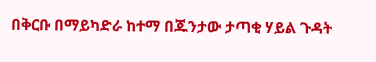በቅርቡ በማይካድራ ከተማ በጁንታው ታጣቂ ሃይል ጉዳት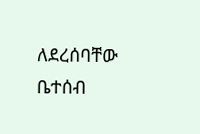ለደረሰባቸው ቤተሰብ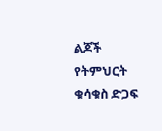ልጆች የትምህርት ቁሳቁስ ድጋፍ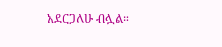አደርጋለሁ ብሏል።